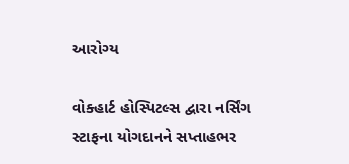આરોગ્ય

વોક્હાર્ટ હોસ્પિટલ્સ દ્વારા નર્સિંગ સ્ટાફના યોગદાનને સપ્તાહભર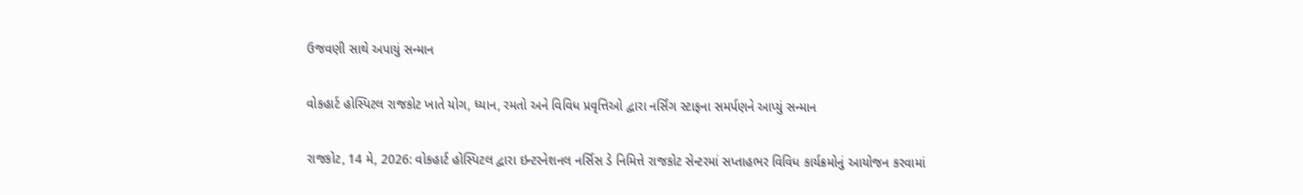ઉજવણી સાથે અપાયું સન્માન

વોકહાર્ટ હોસ્પિટલ રાજકોટ ખાતે યોગ, ધ્યાન, રમતો અને વિવિધ પ્રવૃત્તિઓ દ્વારા નર્સિંગ સ્ટાફના સમર્પણને આપ્યું સન્માન

રાજકોટ, 14 મે, 2026: વોકહાર્ટ હોસ્પિટલ દ્વારા ઇન્ટરનેશનલ નર્સિસ ડે નિમિત્તે રાજકોટ સેન્ટરમાં સપ્તાહભર વિવિધ કાર્યક્રમોનું આયોજન કરવામાં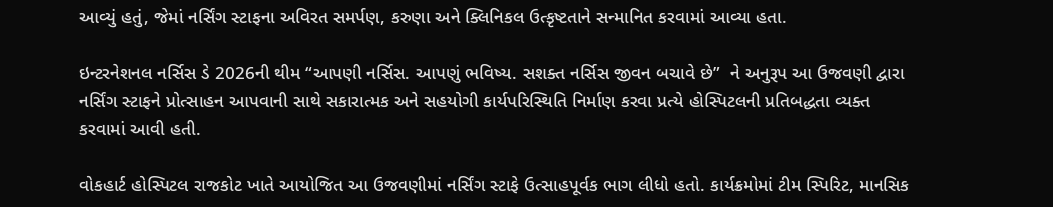આવ્યું હતું, જેમાં નર્સિંગ સ્ટાફના અવિરત સમર્પણ, કરુણા અને ક્લિનિકલ ઉત્કૃષ્ટતાને સન્માનિત કરવામાં આવ્યા હતા.

ઇન્ટરનેશનલ નર્સિસ ડે 2026ની થીમ “આપણી નર્સિસ. આપણું ભવિષ્ય. સશક્ત નર્સિસ જીવન બચાવે છે”  ને અનુરૂપ આ ઉજવણી દ્વારા નર્સિંગ સ્ટાફને પ્રોત્સાહન આપવાની સાથે સકારાત્મક અને સહયોગી કાર્યપરિસ્થિતિ નિર્માણ કરવા પ્રત્યે હોસ્પિટલની પ્રતિબદ્ધતા વ્યક્ત કરવામાં આવી હતી.

વોકહાર્ટ હોસ્પિટલ રાજકોટ ખાતે આયોજિત આ ઉજવણીમાં નર્સિંગ સ્ટાફે ઉત્સાહપૂર્વક ભાગ લીધો હતો. કાર્યક્રમોમાં ટીમ સ્પિરિટ, માનસિક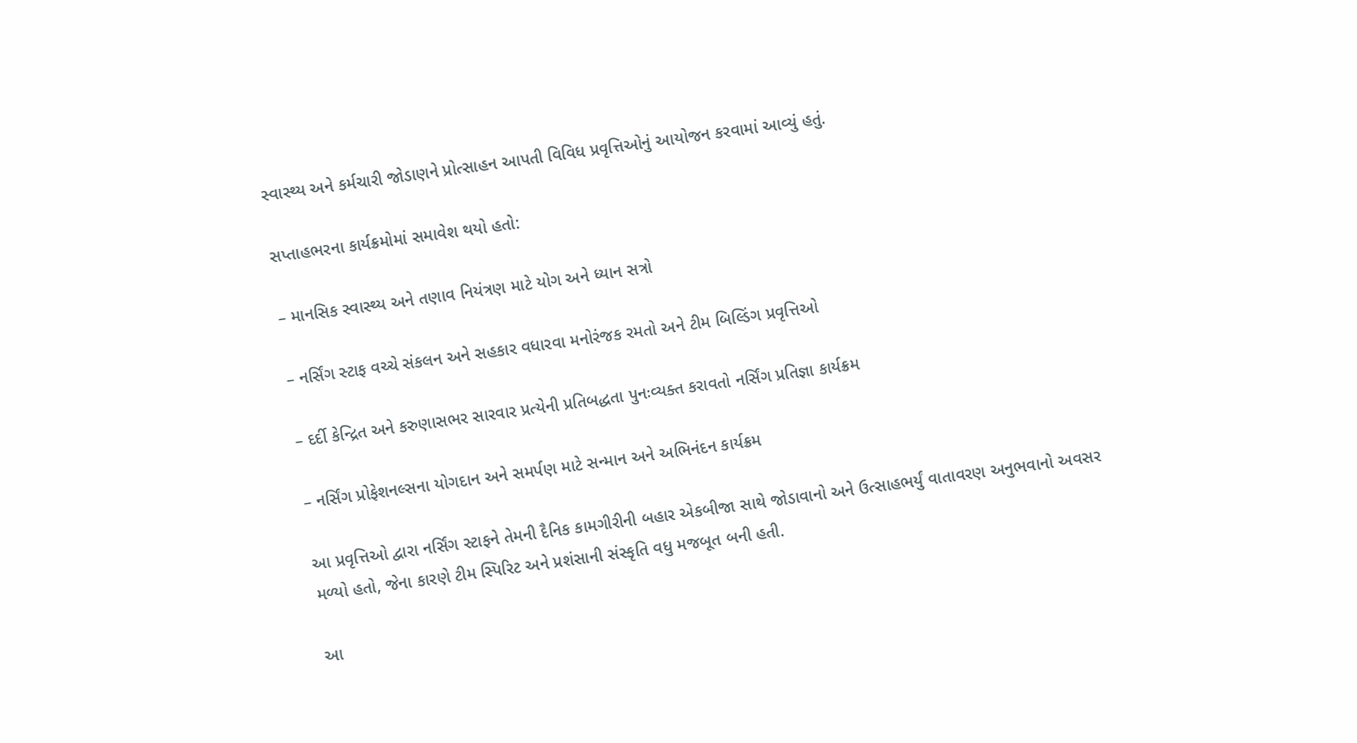સ્વાસ્થ્ય અને કર્મચારી જોડાણને પ્રોત્સાહન આપતી વિવિધ પ્રવૃત્તિઓનું આયોજન કરવામાં આવ્યું હતું.

સપ્તાહભરના કાર્યક્રમોમાં સમાવેશ થયો હતો:

– માનસિક સ્વાસ્થ્ય અને તણાવ નિયંત્રણ માટે યોગ અને ધ્યાન સત્રો

– નર્સિંગ સ્ટાફ વચ્ચે સંકલન અને સહકાર વધારવા મનોરંજક રમતો અને ટીમ બિલ્ડિંગ પ્રવૃત્તિઓ

– દર્દી કેન્દ્રિત અને કરુણાસભર સારવાર પ્રત્યેની પ્રતિબદ્ધતા પુનઃવ્યક્ત કરાવતો નર્સિંગ પ્રતિજ્ઞા કાર્યક્રમ

– નર્સિંગ પ્રોફેશનલ્સના યોગદાન અને સમર્પણ માટે સન્માન અને અભિનંદન કાર્યક્રમ

આ પ્રવૃત્તિઓ દ્વારા નર્સિંગ સ્ટાફને તેમની દૈનિક કામગીરીની બહાર એકબીજા સાથે જોડાવાનો અને ઉત્સાહભર્યું વાતાવરણ અનુભવાનો અવસર મળ્યો હતો, જેના કારણે ટીમ સ્પિરિટ અને પ્રશંસાની સંસ્કૃતિ વધુ મજબૂત બની હતી.

આ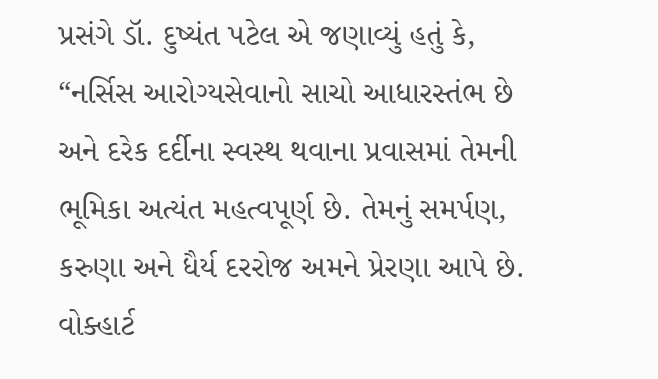પ્રસંગે ડૉ. દુષ્યંત પટેલ એ જણાવ્યું હતું કે, “નર્સિસ આરોગ્યસેવાનો સાચો આધારસ્તંભ છે અને દરેક દર્દીના સ્વસ્થ થવાના પ્રવાસમાં તેમની ભૂમિકા અત્યંત મહત્વપૂર્ણ છે. તેમનું સમર્પણ, કરુણા અને ધૈર્ય દરરોજ અમને પ્રેરણા આપે છે. વોક્હાર્ટ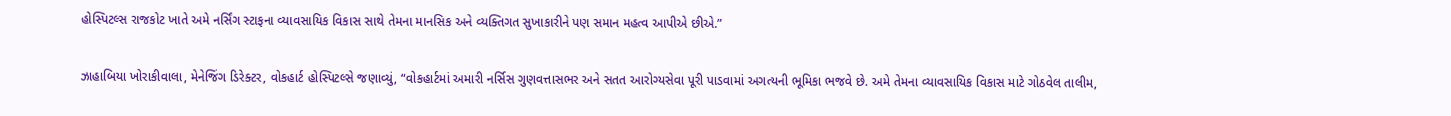હોસ્પિટલ્સ રાજકોટ ખાતે અમે નર્સિંગ સ્ટાફના વ્યાવસાયિક વિકાસ સાથે તેમના માનસિક અને વ્યક્તિગત સુખાકારીને પણ સમાન મહત્વ આપીએ છીએ.”

ઝાહાબિયા ખોરાકીવાલા, મેનેજિંગ ડિરેક્ટર, વોકહાર્ટ હોસ્પિટલ્સે જણાવ્યું, “વોકહાર્ટમાં અમારી નર્સિસ ગુણવત્તાસભર અને સતત આરોગ્યસેવા પૂરી પાડવામાં અગત્યની ભૂમિકા ભજવે છે. અમે તેમના વ્યાવસાયિક વિકાસ માટે ગોઠવેલ તાલીમ,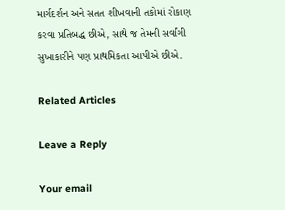માર્ગદર્શન અને સતત શીખવાની તકોમાં રોકાણ કરવા પ્રતિબદ્ધ છીએ, સાથે જ તેમની સર્વાંગી સુખાકારીને પણ પ્રાથમિકતા આપીએ છીએ.

Related Articles

Leave a Reply

Your email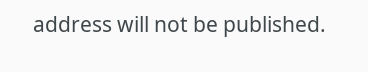address will not be published.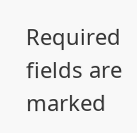Required fields are marked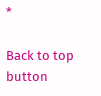*

Back to top button